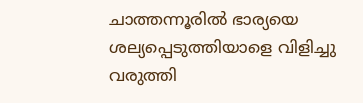ചാത്തന്നൂരിൽ ഭാര്യയെ ശല്യപ്പെടുത്തിയാളെ വിളിച്ചു വരുത്തി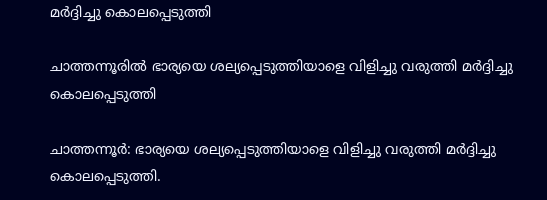മർദ്ദിച്ചു കൊലപ്പെടുത്തി

ചാത്തന്നൂരിൽ ഭാര്യയെ ശല്യപ്പെടുത്തിയാളെ വിളിച്ചു വരുത്തി മർദ്ദിച്ചു കൊലപ്പെടുത്തി

ചാത്തന്നൂർ: ഭാര്യയെ ശല്യപ്പെടുത്തിയാളെ വിളിച്ചു വരുത്തി മർദ്ദിച്ചു കൊലപ്പെടുത്തി.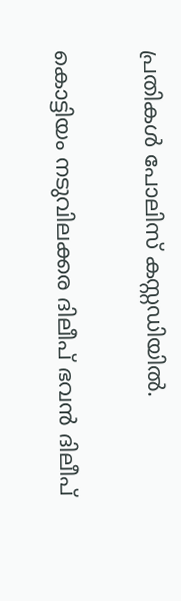പ്രതികൾ പോലിസ് കസ്റ്റഡിയിൽ.

കൊട്ടിയം നടുവിലക്കര ദിലീപ് ഭവൻ ദിലീപ്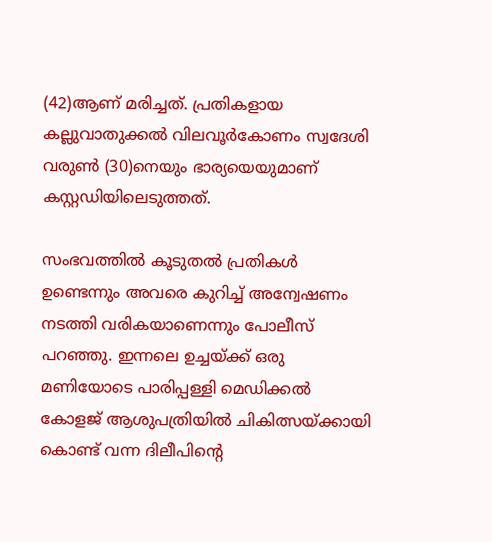(42)ആണ് മരിച്ചത്. പ്രതികളായ
കല്ലുവാതുക്കൽ വിലവൂർകോണം സ്വദേശി വരുൺ (30)നെയും ഭാര്യയെയുമാണ്
കസ്റ്റഡിയിലെടുത്തത്.

സംഭവത്തിൽ കൂടുതൽ പ്രതികൾ ഉണ്ടെന്നും അവരെ കുറിച്ച് അന്വേഷണം നടത്തി വരികയാണെന്നും പോലീസ് പറഞ്ഞു. ഇന്നലെ ഉച്ചയ്ക്ക് ഒരു മണിയോടെ പാരിപ്പള്ളി മെഡിക്കൽ കോളജ് ആശുപത്രിയിൽ ചികിത്സയ്ക്കായി കൊണ്ട് വന്ന ദിലീപിന്റെ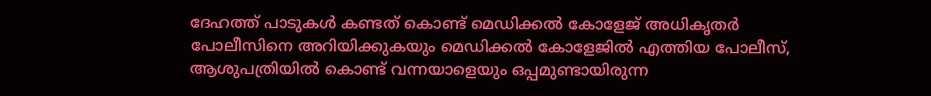ദേഹത്ത് പാടുകൾ കണ്ടത് കൊണ്ട് മെഡിക്കൽ കോളേജ് അധികൃതർ പോലീസിനെ അറിയിക്കുകയും മെഡിക്കൽ കോളേജിൽ എത്തിയ പോലീസ്, ആശുപത്രിയിൽ കൊണ്ട് വന്നയാളെയും ഒപ്പമുണ്ടായിരുന്ന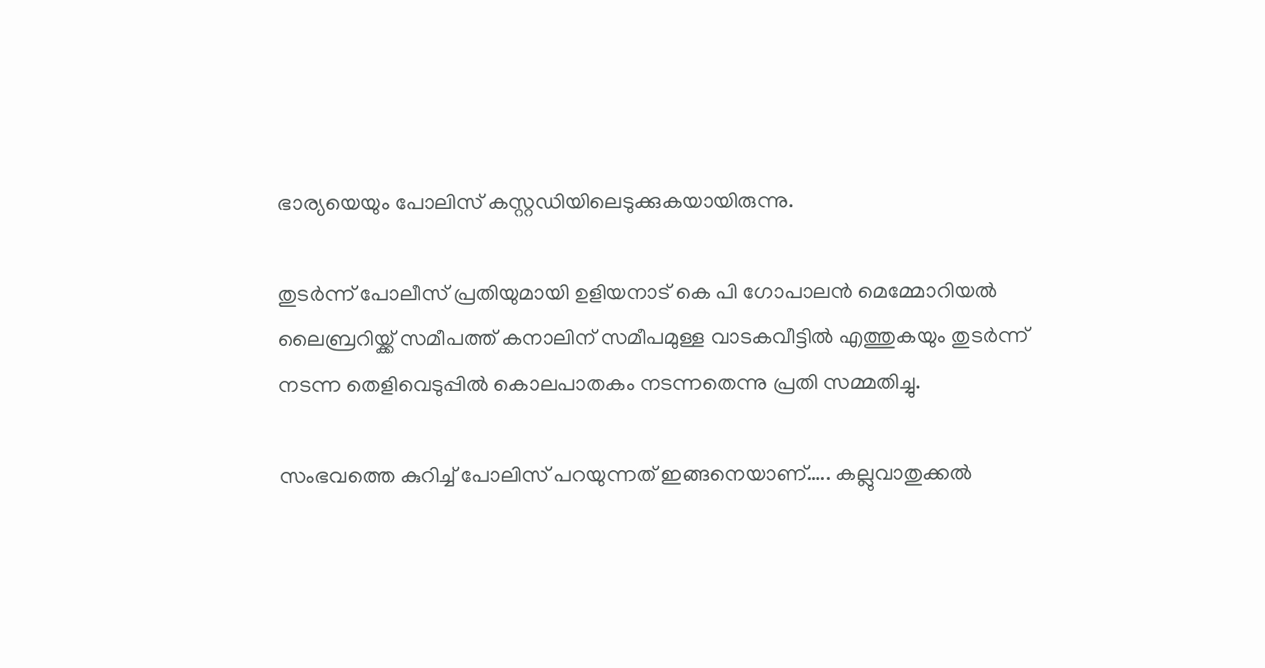ഭാര്യയെയും പോലിസ് കസ്റ്റഡിയിലെടുക്കുകയായിരുന്നു.

തുടർന്ന് പോലീസ് പ്രതിയുമായി ഉളിയനാട് കെ പി ഗോപാലൻ മെമ്മോറിയൽ ലൈബ്രറിയ്ക്ക് സമീപത്ത് കനാലിന് സമീപമുള്ള വാടകവീട്ടിൽ എത്തുകയും തുടർന്ന് നടന്ന തെളിവെടുപ്പിൽ കൊലപാതകം നടന്നതെന്നു പ്രതി സമ്മതിച്ചു.

സംഭവത്തെ കുറിച്ച് പോലിസ് പറയുന്നത് ഇങ്ങനെയാണ്….. കല്ലുവാതുക്കൽ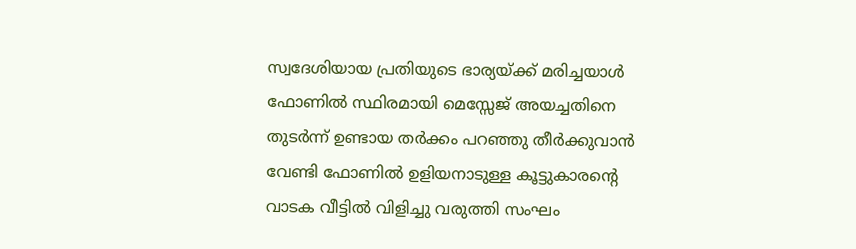സ്വദേശിയായ പ്രതിയുടെ ഭാര്യയ്ക്ക് മരിച്ചയാൾ ഫോണിൽ സ്ഥിരമായി മെസ്സേജ് അയച്ചതിനെ തുടർന്ന് ഉണ്ടായ തർക്കം പറഞ്ഞു തീർക്കുവാൻ വേണ്ടി ഫോണിൽ ഉളിയനാടുള്ള കൂട്ടുകാരന്റെ വാടക വീട്ടിൽ വിളിച്ചു വരുത്തി സംഘം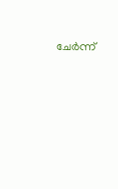ചേർന്ന്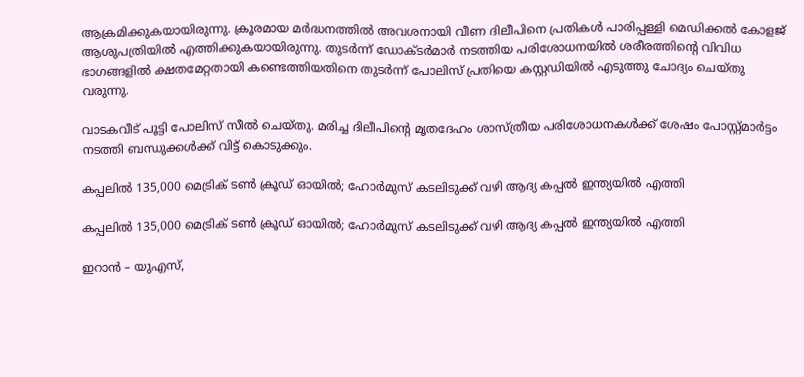ആക്രമിക്കുകയായിരുന്നു. ക്രൂരമായ മർദ്ധനത്തിൽ അവശനായി വീണ ദിലീപിനെ പ്രതികൾ പാരിപ്പള്ളി മെഡിക്കൽ കോളജ് ആശുപത്രിയിൽ എത്തിക്കുകയായിരുന്നു. തുടർന്ന് ഡോക്ടർമാർ നടത്തിയ പരിശോധനയിൽ ശരീരത്തിന്റെ വിവിധ ഭാഗങ്ങളിൽ ക്ഷതമേറ്റതായി കണ്ടെത്തിയതിനെ തുടർന്ന് പോലിസ് പ്രതിയെ കസ്റ്റഡിയിൽ എടുത്തു ചോദ്യം ചെയ്തു വരുന്നു.

വാടകവീട് പൂട്ടി പോലിസ് സീൽ ചെയ്തു. മരിച്ച ദിലീപിന്റെ മൃതദേഹം ശാസ്ത്രീയ പരിശോധനകൾക്ക് ശേഷം പോസ്റ്റ്‌മാർട്ടം നടത്തി ബന്ധുക്കൾക്ക് വിട്ട് കൊടുക്കും.

കപ്പലിൽ 135,000 മെട്രിക് ടൺ ക്രൂഡ് ഓയിൽ; ഹോർമുസ് കടലിടുക്ക് വഴി ആദ്യ കപ്പൽ ഇന്ത്യയിൽ എത്തി

കപ്പലിൽ 135,000 മെട്രിക് ടൺ ക്രൂഡ് ഓയിൽ; ഹോർമുസ് കടലിടുക്ക് വഴി ആദ്യ കപ്പൽ ഇന്ത്യയിൽ എത്തി

ഇറാൻ – യുഎസ്,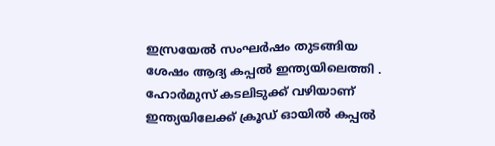ഇസ്രയേൽ സംഘർഷം തുടങ്ങിയ ശേഷം ആദ്യ കപ്പൽ ഇന്ത്യയിലെത്തി . ഹോർമുസ് കടലിടുക്ക് വഴിയാണ് ഇന്ത്യയിലേക്ക് ക്രൂഡ് ഓയിൽ കപ്പൽ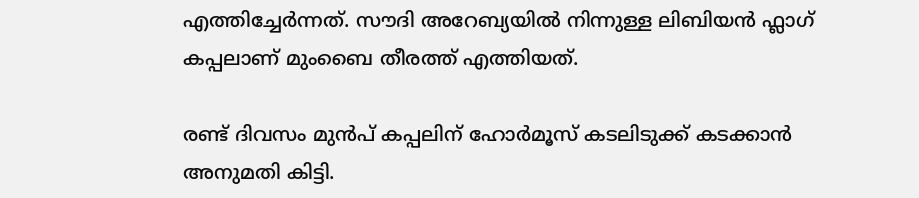എത്തിച്ചേർന്നത്. സൗദി അറേബ്യയിൽ നിന്നുള്ള ലിബിയൻ ഫ്ലാഗ് കപ്പലാണ് മുംബൈ തീരത്ത് എത്തിയത്.

രണ്ട് ദിവസം മുൻപ് കപ്പലിന് ഹോർമൂസ് കടലിടുക്ക് കടക്കാൻ അനുമതി കിട്ടി.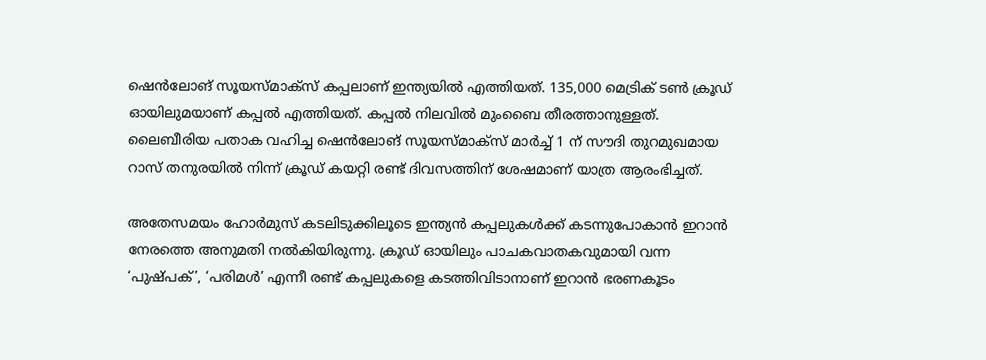ഷെൻലോങ് സൂയസ്മാക്സ് കപ്പലാണ് ഇന്ത്യയിൽ എത്തിയത്. 135,000 മെട്രിക് ടൺ ക്രൂഡ് ഓയിലുമയാണ് കപ്പൽ എത്തിയത്. കപ്പൽ നിലവിൽ മുംബൈ തീരത്താനുള്ളത്. ലൈബീരിയ പതാക വഹിച്ച ഷെൻലോങ് സൂയസ്മാക്സ് മാർച്ച് 1 ന് സൗദി തുറമുഖമായ റാസ് തനുരയിൽ നിന്ന് ക്രൂഡ് കയറ്റി രണ്ട് ദിവസത്തിന് ശേഷമാണ് യാത്ര ആരംഭിച്ചത്.

അതേസമയം ഹോർമുസ് കടലിടുക്കിലൂടെ ഇന്ത്യൻ കപ്പലുകൾക്ക് കടന്നുപോകാൻ ഇറാൻ നേരത്തെ അനുമതി നൽകിയിരുന്നു. ക്രൂഡ് ഓയിലും പാചകവാതകവുമായി വന്ന ‘പുഷ്പക്’, ‘പരിമൾ’ എന്നീ രണ്ട് കപ്പലുകളെ കടത്തിവിടാനാണ് ഇറാൻ ഭരണകൂടം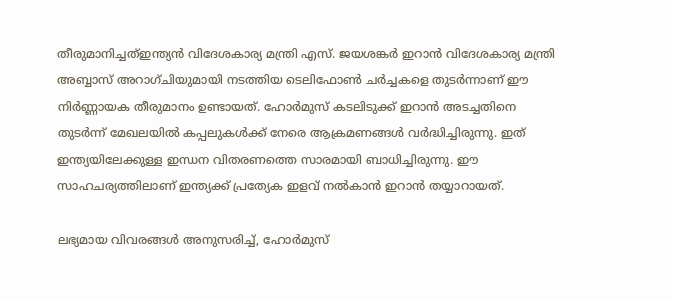തീരുമാനിച്ചത്ഇന്ത്യൻ വിദേശകാര്യ മന്ത്രി എസ്. ജയശങ്കർ ഇറാൻ വിദേശകാര്യ മന്ത്രി അബ്ബാസ് അറാഗ്ചിയുമായി നടത്തിയ ടെലിഫോൺ ചർച്ചകളെ തുടർന്നാണ് ഈ നിർണ്ണായക തീരുമാനം ഉണ്ടായത്. ഹോർമുസ് കടലിടുക്ക് ഇറാൻ അടച്ചതിനെ തുടർന്ന് മേഖലയിൽ കപ്പലുകൾക്ക് നേരെ ആക്രമണങ്ങൾ വർദ്ധിച്ചിരുന്നു. ഇത് ഇന്ത്യയിലേക്കുള്ള ഇന്ധന വിതരണത്തെ സാരമായി ബാധിച്ചിരുന്നു. ഈ സാഹചര്യത്തിലാണ് ഇന്ത്യക്ക് പ്രത്യേക ഇളവ് നൽകാൻ ഇറാൻ തയ്യാറായത്.

ലഭ്യമായ വിവരങ്ങൾ അനുസരിച്ച്, ഹോർമുസ്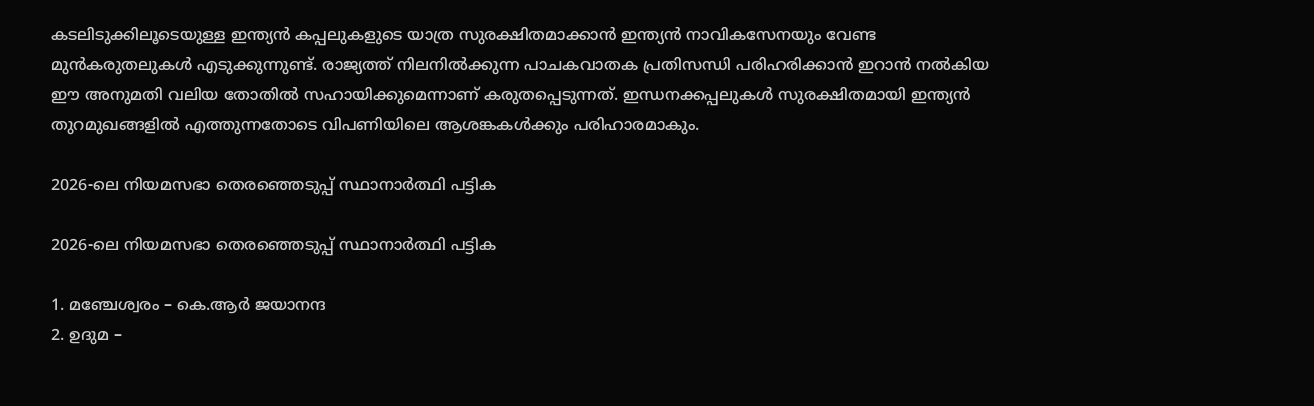കടലിടുക്കിലൂടെയുള്ള ഇന്ത്യൻ കപ്പലുകളുടെ യാത്ര സുരക്ഷിതമാക്കാൻ ഇന്ത്യൻ നാവികസേനയും വേണ്ട മുൻകരുതലുകൾ എടുക്കുന്നുണ്ട്. രാജ്യത്ത് നിലനിൽക്കുന്ന പാചകവാതക പ്രതിസന്ധി പരിഹരിക്കാൻ ഇറാൻ നൽകിയ ഈ അനുമതി വലിയ തോതിൽ സഹായിക്കുമെന്നാണ് കരുതപ്പെടുന്നത്. ഇന്ധനക്കപ്പലുകൾ സുരക്ഷിതമായി ഇന്ത്യൻ തുറമുഖങ്ങളിൽ എത്തുന്നതോടെ വിപണിയിലെ ആശങ്കകൾക്കും പരിഹാരമാകും.

2026-ലെ നിയമസഭാ തെരഞ്ഞെടുപ്പ്‌ സ്ഥാനാര്‍ത്ഥി പട്ടിക

2026-ലെ നിയമസഭാ തെരഞ്ഞെടുപ്പ്‌ സ്ഥാനാര്‍ത്ഥി പട്ടിക

1. മഞ്ചേശ്വരം – കെ.ആര്‍ ജയാനന്ദ
2. ഉദുമ –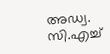അഡ്വ. സി.എച്ച്‌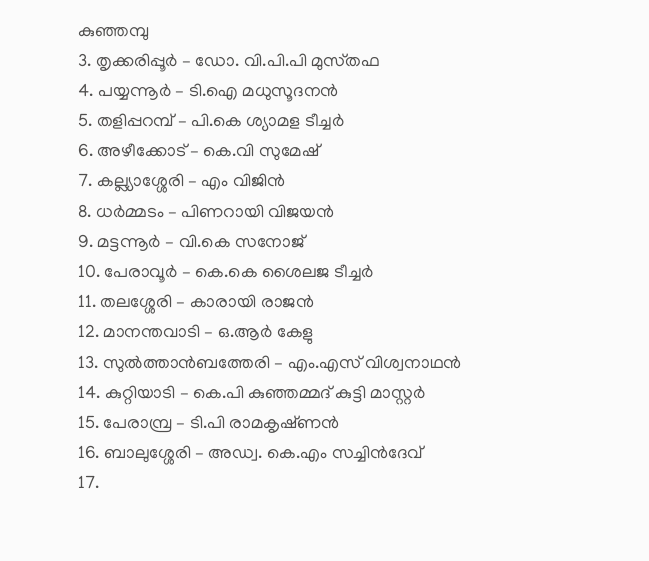കുഞ്ഞമ്പു
3. തൃക്കരിപ്പൂര്‍ – ഡോ. വി.പി.പി മുസ്‌തഫ
4. പയ്യന്നൂര്‍ – ടി.ഐ മധുസൂദനന്‍
5. തളിപ്പറമ്പ്‌ – പി.കെ ശ്യാമള ടീച്ചര്‍
6. അഴീക്കോട്‌ – കെ.വി സുമേഷ്‌
7. കല്ല്യാശ്ശേരി – എം വിജിന്‍
8. ധര്‍മ്മടം – പിണറായി വിജയന്‍
9. മട്ടന്നൂര്‍ – വി.കെ സനോജ്‌
10. പേരാവൂര്‍ – കെ.കെ ശൈലജ ടീച്ചര്‍
11. തലശ്ശേരി – കാരായി രാജന്‍
12. മാനന്തവാടി – ഒ.ആര്‍ കേളു
13. സുല്‍ത്താന്‍ബത്തേരി – എം.എസ്‌ വിശ്വനാഥന്‍
14. കുറ്റിയാടി – കെ.പി കുഞ്ഞമ്മദ്‌ കുട്ടി മാസ്റ്റര്‍
15. പേരാമ്പ്ര – ടി.പി രാമകൃഷ്‌ണന്‍
16. ബാലുശ്ശേരി – അഡ്വ. കെ.എം സച്ചിന്‍ദേവ്‌
17.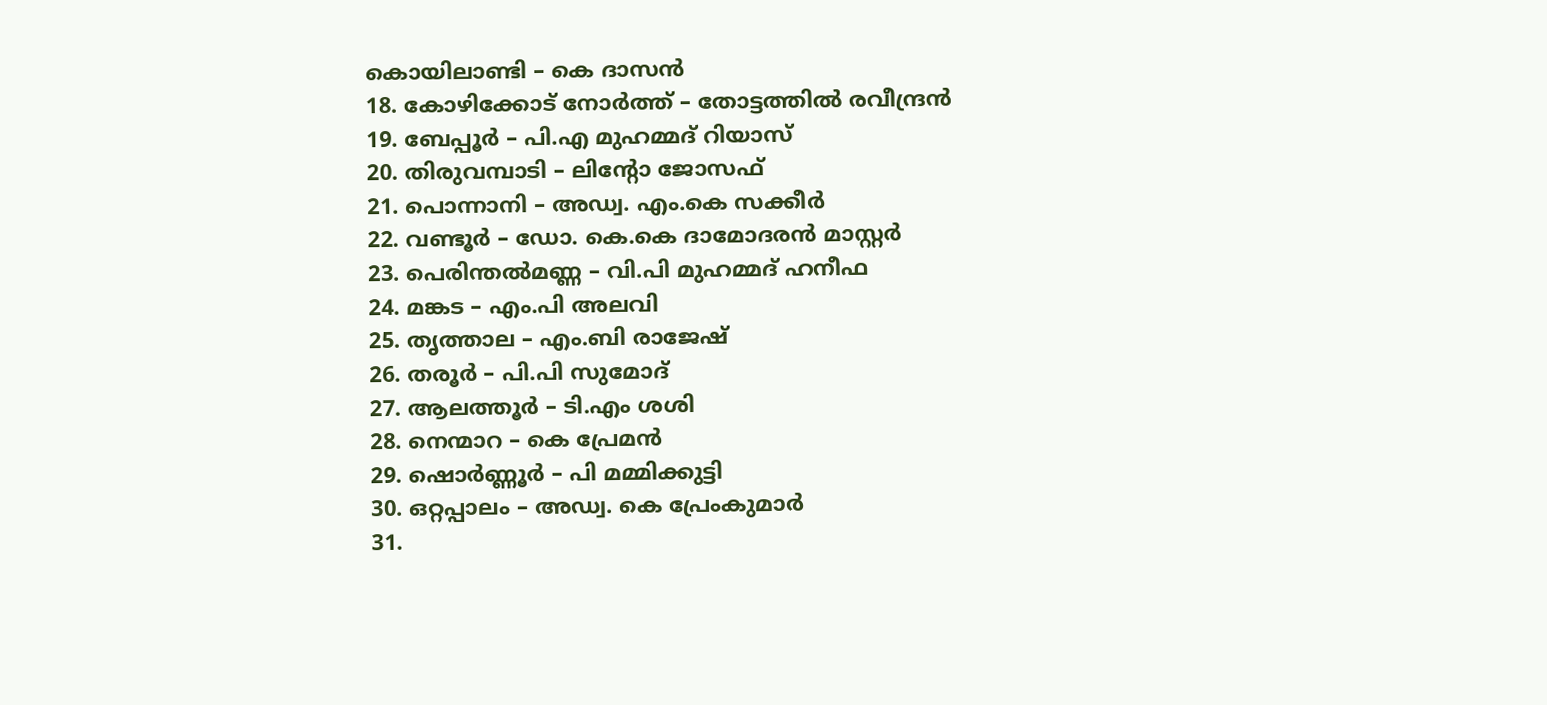കൊയിലാണ്ടി – കെ ദാസന്‍
18. കോഴിക്കോട്‌ നോര്‍ത്ത്‌ – തോട്ടത്തില്‍ രവീന്ദ്രന്‍
19. ബേപ്പൂര്‍ – പി.എ മുഹമ്മദ്‌ റിയാസ്‌
20. തിരുവമ്പാടി – ലിന്റോ ജോസഫ്‌
21. പൊന്നാനി – അഡ്വ. എം.കെ സക്കീര്‍
22. വണ്ടൂര്‍ – ഡോ. കെ.കെ ദാമോദരന്‍ മാസ്റ്റര്‍
23. പെരിന്തല്‍മണ്ണ – വി.പി മുഹമ്മദ്‌ ഹനീഫ
24. മങ്കട – എം.പി അലവി
25. തൃത്താല – എം.ബി രാജേഷ്‌
26. തരൂര്‍ – പി.പി സുമോദ്‌
27. ആലത്തൂര്‍ – ടി.എം ശശി
28. നെന്മാറ – കെ പ്രേമന്‍
29. ഷൊര്‍ണ്ണൂര്‍ – പി മമ്മിക്കുട്ടി
30. ഒറ്റപ്പാലം – അഡ്വ. കെ പ്രേംകുമാര്‍
31.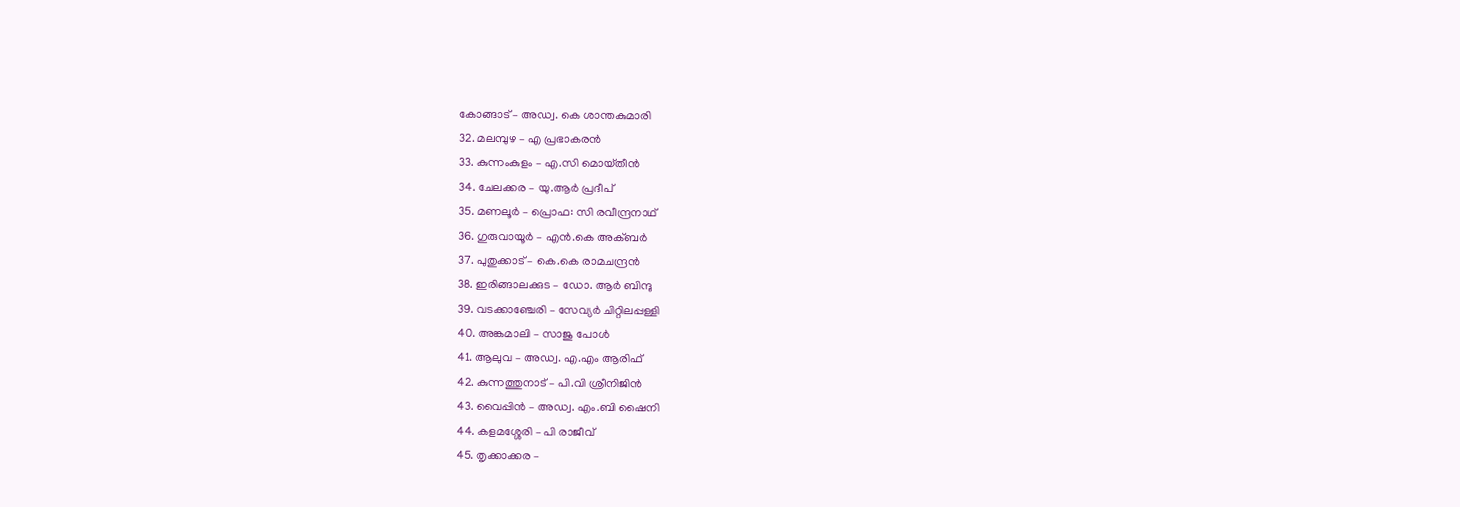കോങ്ങാട്‌ – അഡ്വ. കെ ശാന്തകുമാരി
32. മലമ്പുഴ – എ പ്രഭാകരന്‍
33. കുന്നംകുളം – എ.സി മൊയ്‌തീന്‍
34. ചേലക്കര – യു.ആര്‍ പ്രദീപ്‌
35. മണലൂര്‍ – പ്രൊഫ: സി രവീന്ദ്രനാഥ്‌
36. ഗുരുവായൂര്‍ – എന്‍.കെ അക്‌ബര്‍
37. പുതുക്കാട്‌ – കെ.കെ രാമചന്ദ്രന്‍
38. ഇരിങ്ങാലക്കുട – ഡോ. ആര്‍ ബിന്ദു
39. വടക്കാഞ്ചേരി – സേവ്യര്‍ ചിറ്റിലപ്പള്ളി
40. അങ്കമാലി – സാജു പോള്‍
41. ആലുവ – അഡ്വ. എ.എം ആരിഫ്‌
42. കുന്നത്തുനാട്‌ – പി.വി ശ്രീനിജിന്‍
43. വൈപ്പിന്‍ – അഡ്വ. എം.ബി ഷൈനി
44. കളമശ്ശേരി – പി രാജീവ്‌
45. തൃക്കാക്കര –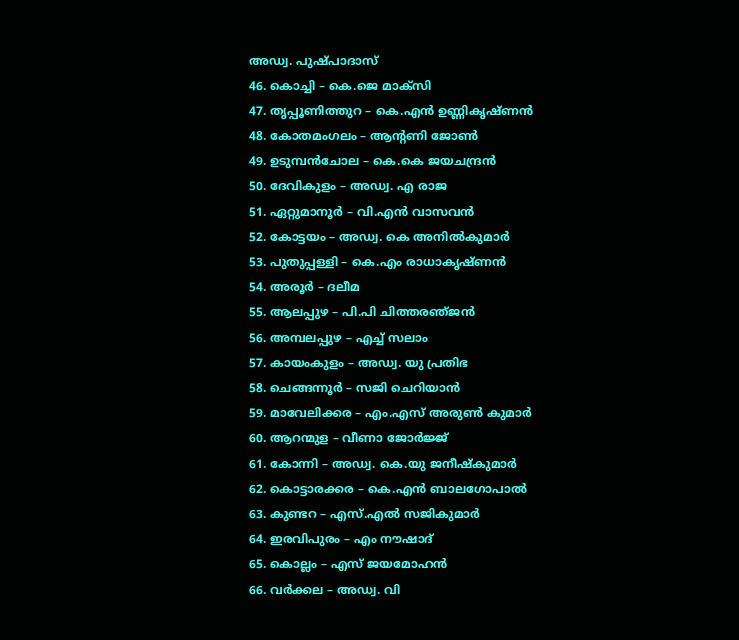അഡ്വ. പുഷ്‌പാദാസ്‌
46. കൊച്ചി – കെ.ജെ മാക്‌സി
47. തൃപ്പൂണിത്തുറ – കെ.എന്‍ ഉണ്ണികൃഷ്‌ണന്‍
48. കോതമംഗലം – ആന്റണി ജോണ്‍
49. ഉടുമ്പന്‍ചോല – കെ.കെ ജയചന്ദ്രന്‍
50. ദേവികുളം – അഡ്വ. എ രാജ
51. ഏറ്റുമാനൂര്‍ – വി.എന്‍ വാസവന്‍
52. കോട്ടയം – അഡ്വ. കെ അനില്‍കുമാര്‍
53. പുതുപ്പള്ളി – കെ.എം രാധാകൃഷ്‌ണന്‍
54. അരൂര്‍ – ദലീമ
55. ആലപ്പുഴ – പി.പി ചിത്തരഞ്‌ജന്‍
56. അമ്പലപ്പുഴ – എച്ച്‌ സലാം
57. കായംകുളം – അഡ്വ. യു പ്രതിഭ
58. ചെങ്ങന്നൂര്‍ – സജി ചെറിയാന്‍
59. മാവേലിക്കര – എം.എസ്‌ അരുണ്‍ കുമാര്‍
60. ആറന്മുള – വീണാ ജോര്‍ജ്ജ്‌
61. കോന്നി – അഡ്വ. കെ.യു ജനീഷ്‌കുമാര്‍
62. കൊട്ടാരക്കര – കെ.എന്‍ ബാലഗോപാല്‍
63. കുണ്ടറ – എസ്‌.എല്‍ സജികുമാര്‍
64. ഇരവിപുരം – എം നൗഷാദ്‌
65. കൊല്ലം – എസ്‌ ജയമോഹന്‍
66. വര്‍ക്കല – അഡ്വ. വി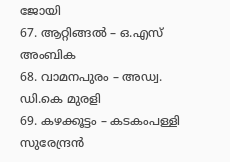ജോയി
67. ആറ്റിങ്ങല്‍ – ഒ.എസ്‌ അംബിക
68. വാമനപുരം – അഡ്വ. ഡി.കെ മുരളി
69. കഴക്കൂട്ടം – കടകംപള്ളി സുരേന്ദ്രന്‍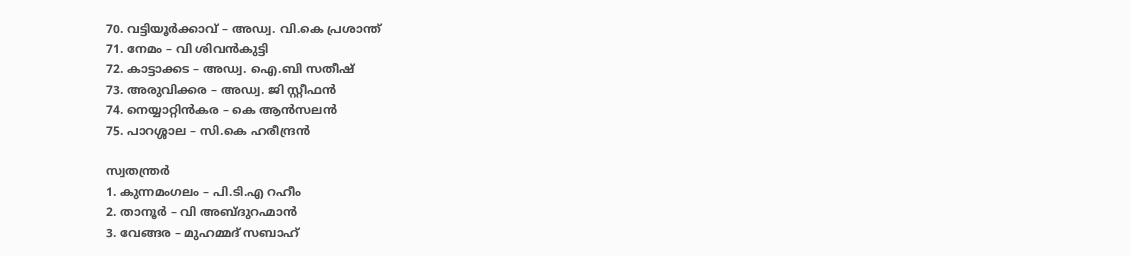70. വട്ടിയൂര്‍ക്കാവ്‌ – അഡ്വ. വി.കെ പ്രശാന്ത്‌
71. നേമം – വി ശിവന്‍കുട്ടി
72. കാട്ടാക്കട – അഡ്വ. ഐ.ബി സതീഷ്‌
73. അരുവിക്കര – അഡ്വ. ജി സ്റ്റീഫന്‍
74. നെയ്യാറ്റിന്‍കര – കെ ആന്‍സലന്‍
75. പാറശ്ശാല – സി.കെ ഹരീന്ദ്രന്‍

സ്വതന്ത്രര്‍
1. കുന്നമംഗലം – പി.ടി.എ റഹീം
2. താനൂര്‍ – വി അബ്‌ദുറഹ്മാന്‍
3. വേങ്ങര – മുഹമ്മദ്‌ സബാഹ്‌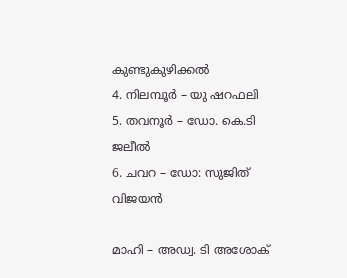കുണ്ടുകുഴിക്കല്‍
4. നിലമ്പൂര്‍ – യു ഷറഫലി
5. തവനൂര്‍ – ഡോ. കെ.ടി ജലീല്‍
6. ചവറ – ഡോ: സുജിത്‌ വിജയന്‍

മാഹി – അഡ്വ. ടി അശോക്‌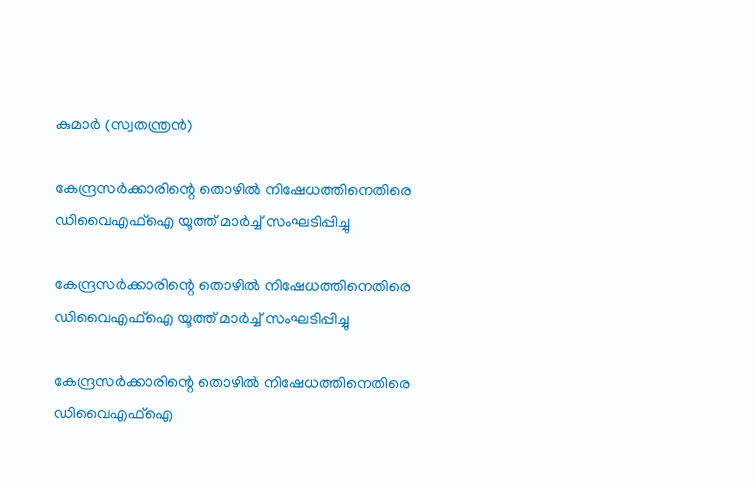കുമാര്‍ (സ്വതന്ത്രന്‍)

കേന്ദ്രസർക്കാരിന്റെ തൊഴിൽ നിഷേധത്തിനെതിരെ ഡിവൈഎഫ്ഐ യൂത്ത് മാർച്ച് സംഘടിപ്പിച്ചു

കേന്ദ്രസർക്കാരിന്റെ തൊഴിൽ നിഷേധത്തിനെതിരെ ഡിവൈഎഫ്ഐ യൂത്ത് മാർച്ച് സംഘടിപ്പിച്ചു

കേന്ദ്രസർക്കാരിന്റെ തൊഴിൽ നിഷേധത്തിനെതിരെ ഡിവൈഎഫ്ഐ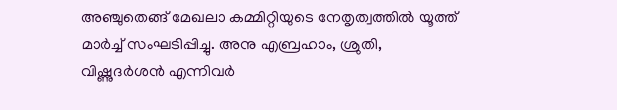അഞ്ചുതെങ്ങ് മേഖലാ കമ്മിറ്റിയുടെ നേതൃത്വത്തിൽ യൂത്ത് മാർച്ച് സംഘടിപ്പിച്ചു. അനു എബ്രഹാം, ശ്രുതി, വിഷ്ണുദർശൻ എന്നിവർ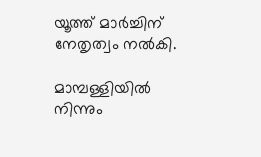യൂത്ത് മാർച്ചിന് നേതൃത്വം നൽകി.

മാമ്പള്ളിയിൽ നിന്നും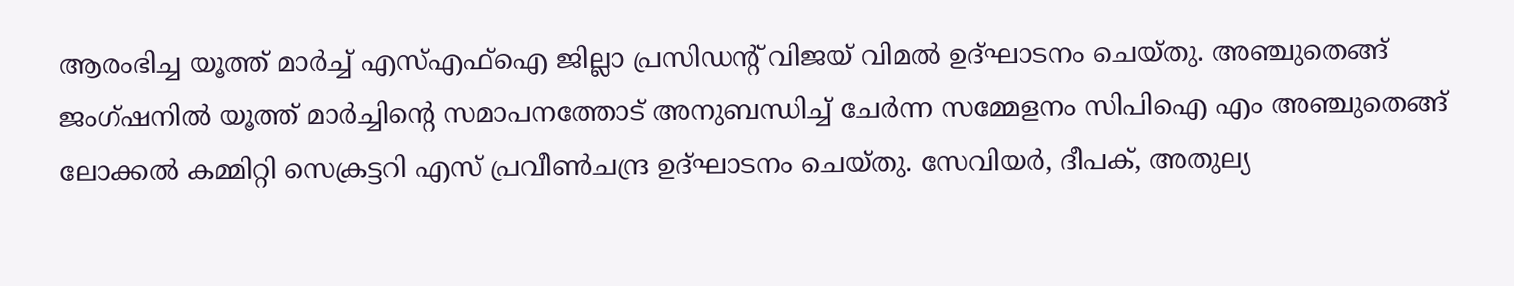ആരംഭിച്ച യൂത്ത് മാർച്ച് എസ്എഫ്ഐ ജില്ലാ പ്രസിഡന്റ് വിജയ് വിമൽ ഉദ്ഘാടനം ചെയ്തു. അഞ്ചുതെങ്ങ് ജംഗ്ഷനിൽ യൂത്ത് മാർച്ചിന്റെ സമാപനത്തോട് അനുബന്ധിച്ച് ചേർന്ന സമ്മേളനം സിപിഐ എം അഞ്ചുതെങ്ങ് ലോക്കൽ കമ്മിറ്റി സെക്രട്ടറി എസ് പ്രവീൺചന്ദ്ര ഉദ്ഘാടനം ചെയ്തു. സേവിയർ, ദീപക്, അതുല്യ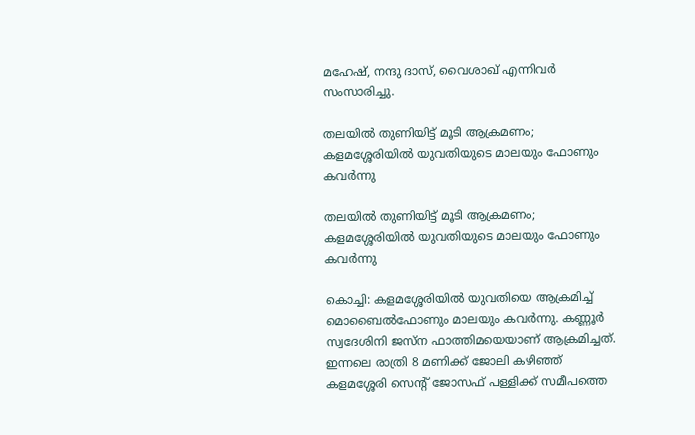മഹേഷ്‌, നന്ദു ദാസ്, വൈശാഖ് എന്നിവർ സംസാരിച്ചു.

തലയില്‍ തുണിയിട്ട് മൂടി ആക്രമണം; കളമശ്ശേരിയില്‍ യുവതിയുടെ മാലയും ഫോണും കവര്‍ന്നു

തലയില്‍ തുണിയിട്ട് മൂടി ആക്രമണം; കളമശ്ശേരിയില്‍ യുവതിയുടെ മാലയും ഫോണും കവര്‍ന്നു

കൊച്ചി: കളമശ്ശേരിയില്‍ യുവതിയെ ആക്രമിച്ച് മൊബൈല്‍ഫോണും മാലയും കവര്‍ന്നു. കണ്ണൂര്‍ സ്വദേശിനി ജസ്‌ന ഫാത്തിമയെയാണ് ആക്രമിച്ചത്. ഇന്നലെ രാത്രി 8 മണിക്ക് ജോലി കഴിഞ്ഞ് കളമശ്ശേരി സെന്റ് ജോസഫ് പള്ളിക്ക് സമീപത്തെ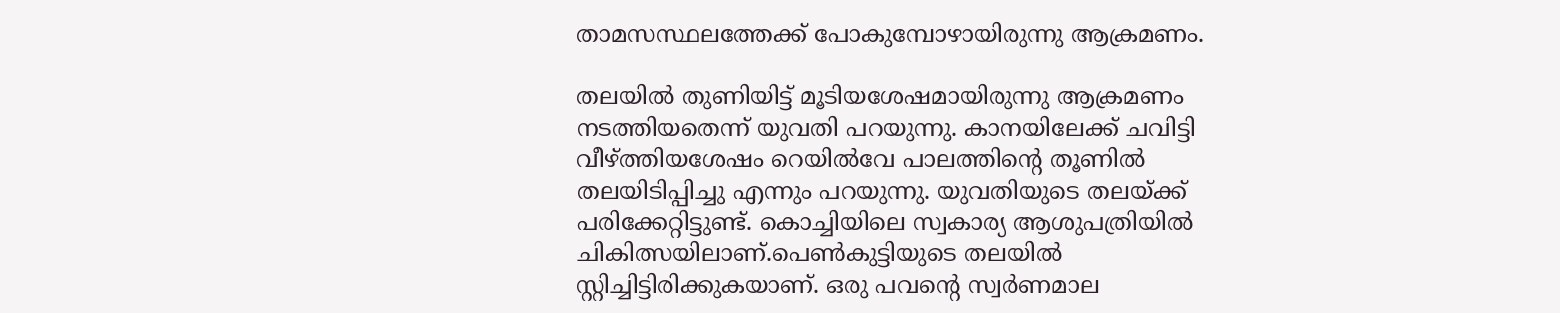താമസസ്ഥലത്തേക്ക് പോകുമ്പോഴായിരുന്നു ആക്രമണം.

തലയില്‍ തുണിയിട്ട് മൂടിയശേഷമായിരുന്നു ആക്രമണം നടത്തിയതെന്ന് യുവതി പറയുന്നു. കാനയിലേക്ക് ചവിട്ടി വീഴ്ത്തിയശേഷം റെയില്‍വേ പാലത്തിന്റെ തൂണില്‍ തലയിടിപ്പിച്ചു എന്നും പറയുന്നു. യുവതിയുടെ തലയ്ക്ക് പരിക്കേറ്റിട്ടുണ്ട്. കൊച്ചിയിലെ സ്വകാര്യ ആശുപത്രിയില്‍ ചികിത്സയിലാണ്.പെണ്‍കുട്ടിയുടെ തലയില്‍ സ്റ്റിച്ചിട്ടിരിക്കുകയാണ്. ഒരു പവന്റെ സ്വര്‍ണമാല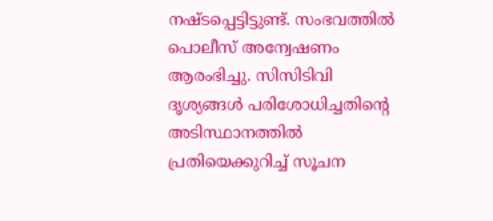നഷ്ടപ്പെട്ടിട്ടുണ്ട്. സംഭവത്തില്‍ പൊലീസ് അന്വേഷണം ആരംഭിച്ചു. സിസിടിവി ദൃശ്യങ്ങള്‍ പരിശോധിച്ചതിന്റെ അടിസ്ഥാനത്തില്‍ പ്രതിയെക്കുറിച്ച് സൂചന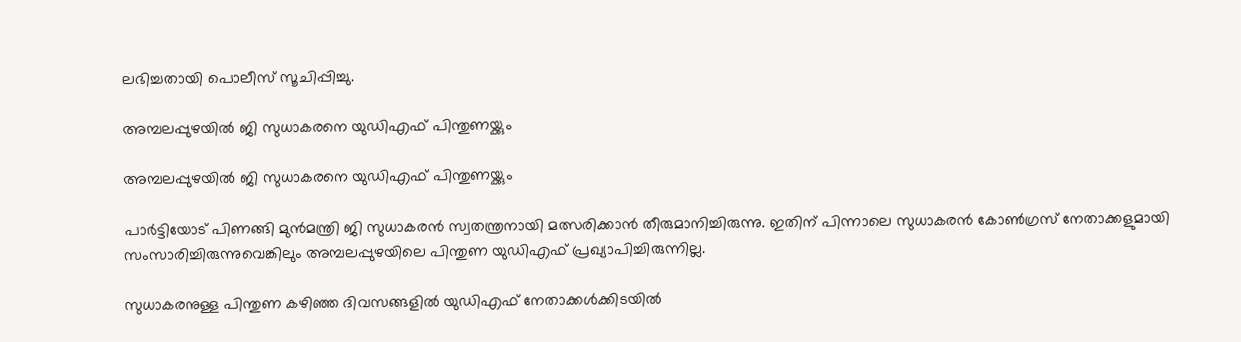ലഭിച്ചതായി പൊലീസ് സൂചിപ്പിച്ചു.

അമ്പലപ്പുഴയിൽ ജി സുധാകരനെ യുഡിഎഫ് പിന്തുണയ്ക്കും

അമ്പലപ്പുഴയിൽ ജി സുധാകരനെ യുഡിഎഫ് പിന്തുണയ്ക്കും

പാർട്ടിയോട് പിണങ്ങി മുൻമന്ത്രി ജി സുധാകരൻ സ്വതന്ത്രനായി മത്സരിക്കാൻ തീരുമാനിച്ചിരുന്നു. ഇതിന് പിന്നാലെ സുധാകരൻ കോൺഗ്രസ് നേതാക്കളുമായി സംസാരിച്ചിരുന്നുവെങ്കിലും അമ്പലപ്പുഴയിലെ പിന്തുണ യുഡിഎഫ് പ്രഖ്യാപിച്ചിരുന്നില്ല.

സുധാകരനുള്ള പിന്തുണ കഴിഞ്ഞ ദിവസങ്ങളിൽ യുഡിഎഫ് നേതാക്കൾക്കിടയിൽ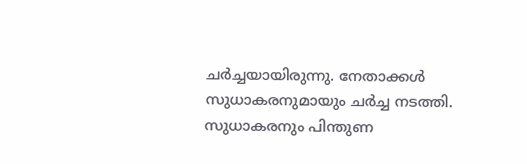ചർച്ചയായിരുന്നു. നേതാക്കൾ സുധാകരനുമായും ചർച്ച നടത്തി. സുധാകരനും പിന്തുണ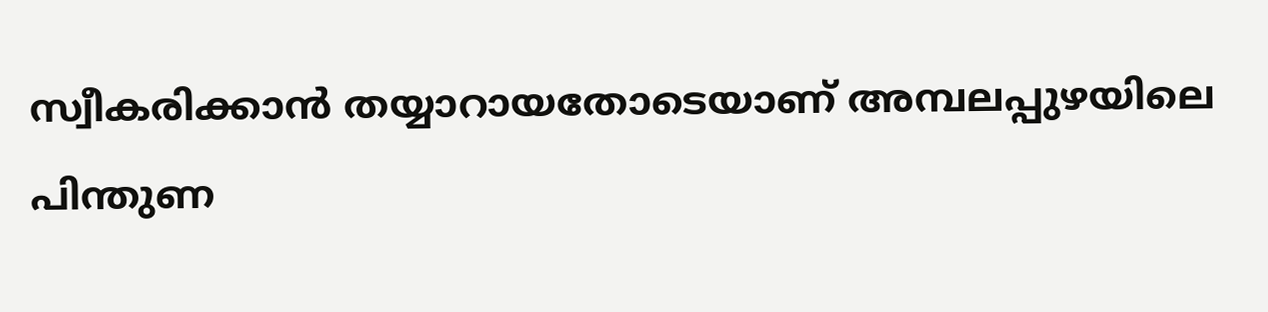സ്വീകരിക്കാൻ തയ്യാറായതോടെയാണ് അമ്പലപ്പുഴയിലെ പിന്തുണ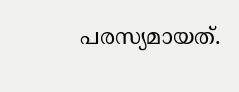പരസ്യമായത്.